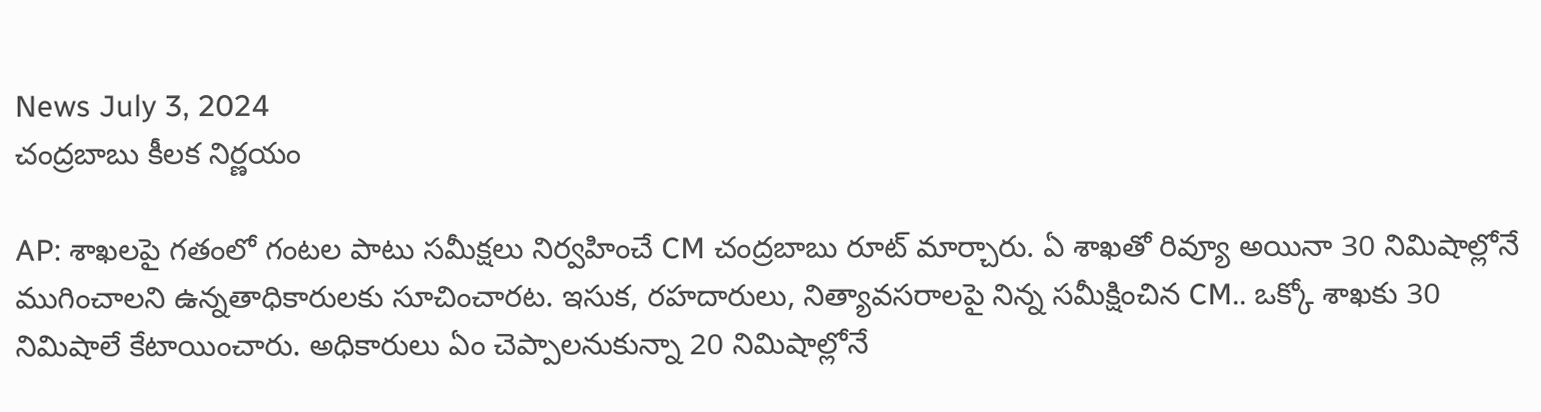News July 3, 2024
చంద్రబాబు కీలక నిర్ణయం

AP: శాఖలపై గతంలో గంటల పాటు సమీక్షలు నిర్వహించే CM చంద్రబాబు రూట్ మార్చారు. ఏ శాఖతో రివ్యూ అయినా 30 నిమిషాల్లోనే ముగించాలని ఉన్నతాధికారులకు సూచించారట. ఇసుక, రహదారులు, నిత్యావసరాలపై నిన్న సమీక్షించిన CM.. ఒక్కో శాఖకు 30 నిమిషాలే కేటాయించారు. అధికారులు ఏం చెప్పాలనుకున్నా 20 నిమిషాల్లోనే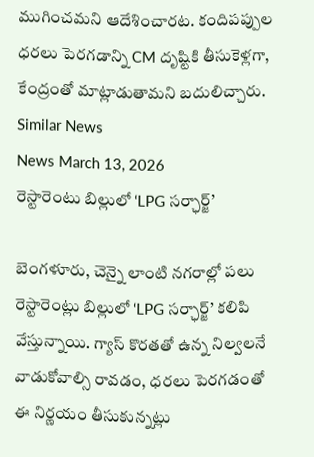ముగించమని ఆదేశించారట. కందిపప్పుల ధరలు పెరగడాన్ని CM దృష్టికి తీసుకెళ్లగా, కేంద్రంతో మాట్లాడుతామని బదులిచ్చారు.
Similar News
News March 13, 2026
రెస్టారెంటు బిల్లులో ‘LPG సర్ఛార్జ్’

బెంగళూరు, చెన్నై లాంటి నగరాల్లో పలు రెస్టారెంట్లు బిల్లులో ‘LPG సర్ఛార్జ్’ కలిపి వేస్తున్నాయి. గ్యాస్ కొరతతో ఉన్న నిల్వలనే వాడుకోవాల్సి రావడం, ధరలు పెరగడంతో ఈ నిర్ణయం తీసుకున్నట్లు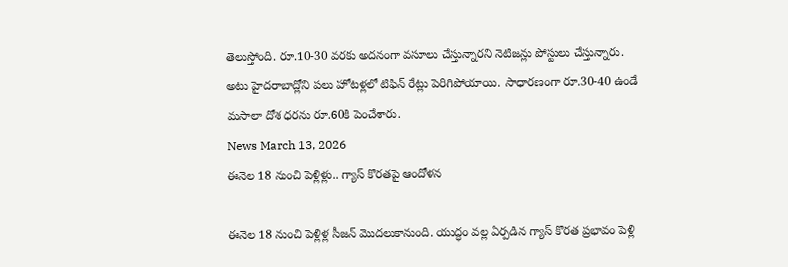తెలుస్తోంది. రూ.10-30 వరకు అదనంగా వసూలు చేస్తున్నారని నెటిజన్లు పోస్టులు చేస్తున్నారు. అటు హైదరాబాద్లోని పలు హోటళ్లలో టిఫిన్ రేట్లు పెరిగిపోయాయి. సాధారణంగా రూ.30-40 ఉండే మసాలా దోశ ధరను రూ.60కి పెంచేశారు.
News March 13, 2026
ఈనెల 18 నుంచి పెళ్లిళ్లు.. గ్యాస్ కొరతపై ఆందోళన

ఈనెల 18 నుంచి పెళ్లిళ్ల సీజన్ మొదలుకానుంది. యుద్ధం వల్ల ఏర్పడిన గ్యాస్ కొరత ప్రభావం పెళ్లి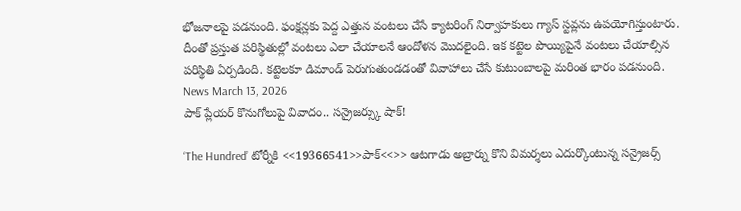భోజనాలపై పడనుంది. ఫంక్షన్లకు పెద్ద ఎత్తున వంటలు చేసే క్యాటరింగ్ నిర్వాహకులు గ్యాస్ స్టవ్లను ఉపయోగిస్తుంటారు. దీంతో ప్రస్తుత పరిస్థితుల్లో వంటలు ఎలా చేయాలనే ఆందోళన మొదలైంది. ఇక కట్టెల పొయ్యిపైనే వంటలు చేయాల్సిన పరిస్థితి ఏర్పడింది. కట్టెలకూ డిమాండ్ పెరుగుతుండడంతో వివాహాలు చేసే కుటుంబాలపై మరింత భారం పడనుంది.
News March 13, 2026
పాక్ ప్లేయర్ కొనుగోలుపై వివాదం.. సన్రైజర్స్కు షాక్!

‘The Hundred’ టోర్నీకి <<19366541>>పాక్<<>> ఆటగాడు అబ్రార్ను కొని విమర్శలు ఎదుర్కొంటున్న సన్రైజర్స్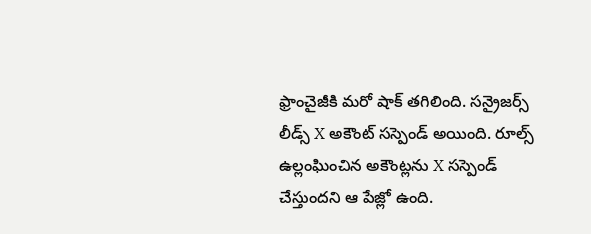ఫ్రాంచైజీకి మరో షాక్ తగిలింది. సన్రైజర్స్ లీడ్స్ X అకౌంట్ సస్పెండ్ అయింది. రూల్స్ ఉల్లంఘించిన అకౌంట్లను X సస్పెండ్ చేస్తుందని ఆ పేజ్లో ఉంది.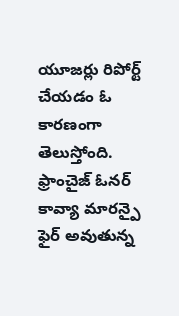యూజర్లు రిపోర్ట్ చేయడం ఓ కారణంగా తెలుస్తోంది. ఫ్రాంచైజ్ ఓనర్ కావ్యా మారన్పై ఫైర్ అవుతున్న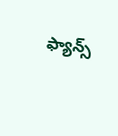ఫ్యాన్స్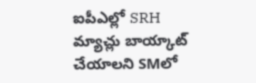ఐపీఎల్లో SRH మ్యాచ్లు బాయ్కాట్ చేయాలని SMలో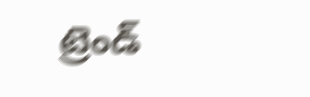ట్రెండ్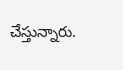చేస్తున్నారు.